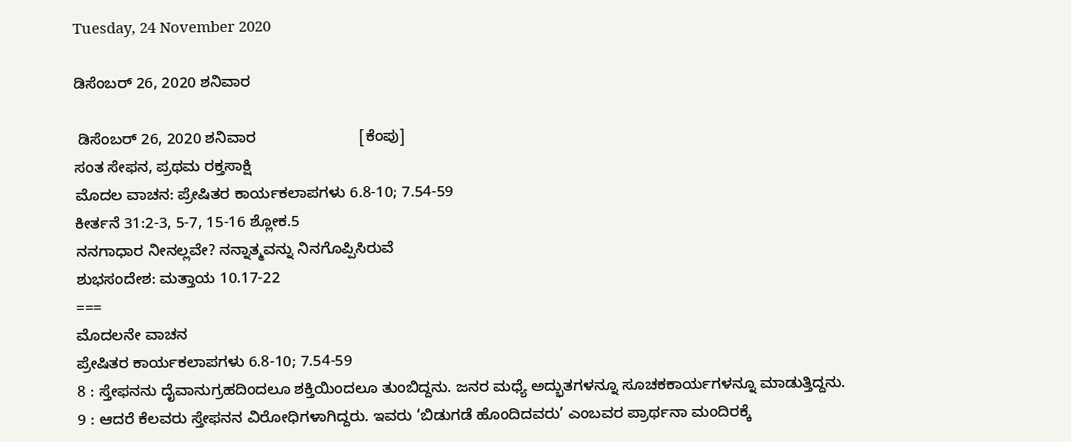Tuesday, 24 November 2020

ಡಿಸೆಂಬರ್ 26, 2020 ಶನಿವಾರ

 ಡಿಸೆಂಬರ್ 26, 2020 ಶನಿವಾರ                        [ಕೆಂಪು]
ಸಂತ ಸೇಫನ, ಪ್ರಥಮ ರಕ್ತಸಾಕ್ಷಿ
ಮೊದಲ ವಾಚನ: ಪ್ರೇಷಿತರ ಕಾರ್ಯಕಲಾಪಗಳು 6.8-10; 7.54-59
ಕೀರ್ತನೆ 31:2-3, 5-7, 15-16 ಶ್ಲೋಕ.5
ನನಗಾಧಾರ ನೀನಲ್ಲವೇ? ನನ್ನಾತ್ಮವನ್ನು ನಿನಗೊಪ್ಪಿಸಿರುವೆ
ಶುಭಸಂದೇಶ: ಮತ್ತಾಯ 10.17-22
===
ಮೊದಲನೇ ವಾಚನ
ಪ್ರೇಷಿತರ ಕಾರ್ಯಕಲಾಪಗಳು 6.8-10; 7.54-59
8 : ಸ್ತೇಫನನು ದೈವಾನುಗ್ರಹದಿಂದಲೂ ಶಕ್ತಿಯಿಂದಲೂ ತುಂಬಿದ್ದನು. ಜನರ ಮಧ್ಯೆ ಅದ್ಭುತಗಳನ್ನೂ ಸೂಚಕಕಾರ್ಯಗಳನ್ನೂ ಮಾಡುತ್ತಿದ್ದನು.
9 : ಆದರೆ ಕೆಲವರು ಸ್ತೇಫನನ ವಿರೋಧಿಗಳಾಗಿದ್ದರು. ಇವರು ‘ಬಿಡುಗಡೆ ಹೊಂದಿದವರು’ ಎಂಬವರ ಪ್ರಾರ್ಥನಾ ಮಂದಿರಕ್ಕೆ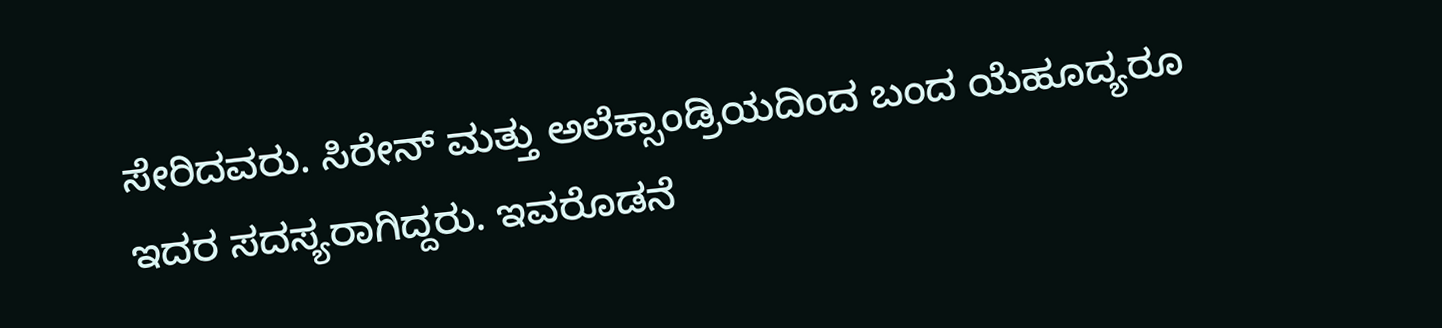ಸೇರಿದವರು. ಸಿರೇನ್ ಮತ್ತು ಅಲೆಕ್ಸಾಂಡ್ರಿಯದಿಂದ ಬಂದ ಯೆಹೂದ್ಯರೂ ಇದರ ಸದಸ್ಯರಾಗಿದ್ದರು. ಇವರೊಡನೆ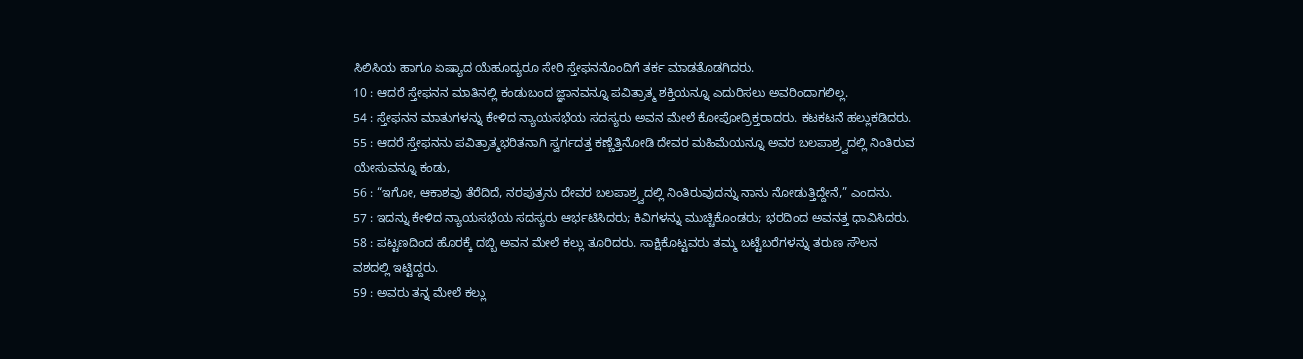ಸಿಲಿಸಿಯ ಹಾಗೂ ಏಷ್ಯಾದ ಯೆಹೂದ್ಯರೂ ಸೇರಿ ಸ್ತೇಫನನೊಂದಿಗೆ ತರ್ಕ ಮಾಡತೊಡಗಿದರು.
10 : ಆದರೆ ಸ್ತೇಫನನ ಮಾತಿನಲ್ಲಿ ಕಂಡುಬಂದ ಜ್ಞಾನವನ್ನೂ ಪವಿತ್ರಾತ್ಮ ಶಕ್ತಿಯನ್ನೂ ಎದುರಿಸಲು ಅವರಿಂದಾಗಲಿಲ್ಲ.
54 : ಸ್ತೇಫನನ ಮಾತುಗಳನ್ನು ಕೇಳಿದ ನ್ಯಾಯಸಭೆಯ ಸದಸ್ಯರು ಅವನ ಮೇಲೆ ಕೋಪೋದ್ರಿಕ್ತರಾದರು. ಕಟಕಟನೆ ಹಲ್ಲುಕಡಿದರು.
55 : ಆದರೆ ಸ್ತೇಫನನು ಪವಿತ್ರಾತ್ಮಭರಿತನಾಗಿ ಸ್ವರ್ಗದತ್ತ ಕಣ್ಣೆತ್ತಿನೋಡಿ ದೇವರ ಮಹಿಮೆಯನ್ನೂ ಅವರ ಬಲಪಾಶ್ರ್ವದಲ್ಲಿ ನಿಂತಿರುವ ಯೇಸುವನ್ನೂ ಕಂಡು,
56 : “ಇಗೋ, ಆಕಾಶವು ತೆರೆದಿದೆ, ನರಪುತ್ರನು ದೇವರ ಬಲಪಾಶ್ರ್ವದಲ್ಲಿ ನಿಂತಿರುವುದನ್ನು ನಾನು ನೋಡುತ್ತಿದ್ದೇನೆ,” ಎಂದನು.
57 : ಇದನ್ನು ಕೇಳಿದ ನ್ಯಾಯಸಭೆಯ ಸದಸ್ಯರು ಆರ್ಭಟಿಸಿದರು; ಕಿವಿಗಳನ್ನು ಮುಚ್ಚಿಕೊಂಡರು; ಭರದಿಂದ ಅವನತ್ತ ಧಾವಿಸಿದರು.
58 : ಪಟ್ಟಣದಿಂದ ಹೊರಕ್ಕೆ ದಬ್ಬಿ ಅವನ ಮೇಲೆ ಕಲ್ಲು ತೂರಿದರು. ಸಾಕ್ಷಿಕೊಟ್ಟವರು ತಮ್ಮ ಬಟ್ಟೆಬರೆಗಳನ್ನು ತರುಣ ಸೌಲನ ವಶದಲ್ಲಿ ಇಟ್ಟಿದ್ದರು.
59 : ಅವರು ತನ್ನ ಮೇಲೆ ಕಲ್ಲು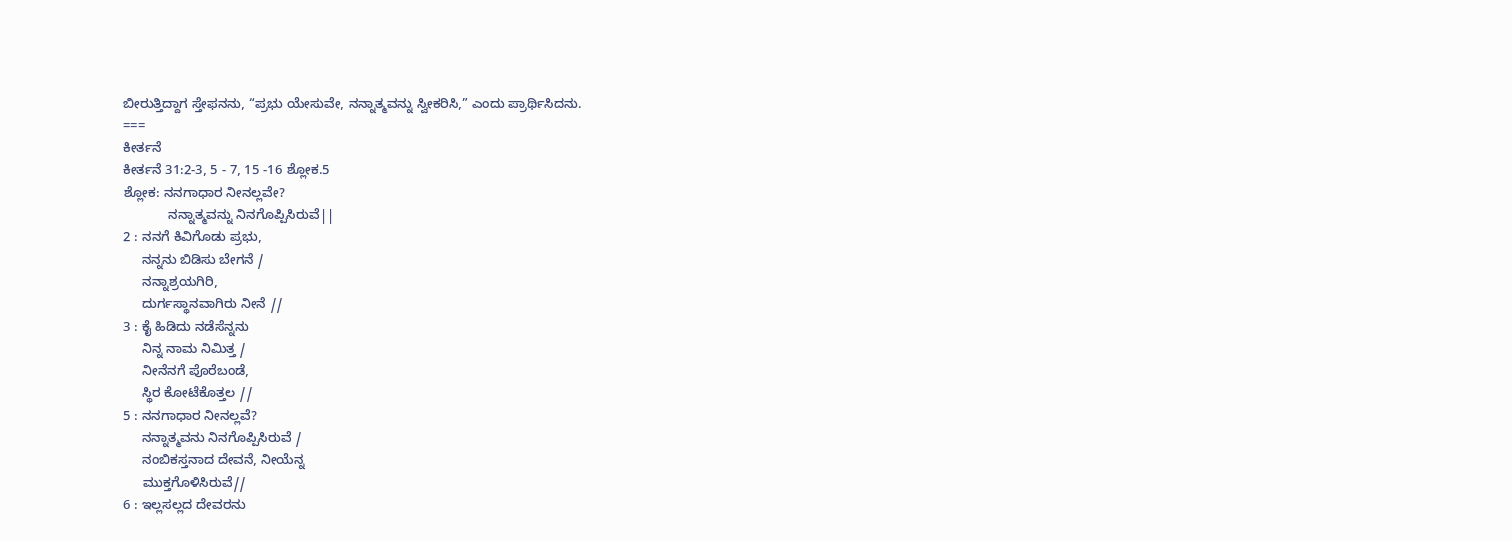ಬೀರುತ್ತಿದ್ದಾಗ ಸ್ತೇಫನನು, “ಪ್ರಭು ಯೇಸುವೇ, ನನ್ನಾತ್ಮವನ್ನು ಸ್ವೀಕರಿಸಿ,” ಎಂದು ಪ್ರಾರ್ಥಿಸಿದನು.
===
ಕೀರ್ತನೆ
ಕೀರ್ತನೆ 31:2-3, 5 - 7, 15 -16 ಶ್ಲೋಕ.5
ಶ್ಲೋಕ: ನನಗಾಧಾರ ನೀನಲ್ಲವೇ?
            ನನ್ನಾತ್ಮವನ್ನು ನಿನಗೊಪ್ಪಿಸಿರುವೆ||
2 : ನನಗೆ ಕಿವಿಗೊಡು ಪ್ರಭು,
     ನನ್ನನು ಬಿಡಿಸು ಬೇಗನೆ /
     ನನ್ನಾಶ್ರಯಗಿರಿ,
     ದುರ್ಗಸ್ಥಾನವಾಗಿರು ನೀನೆ //
3 : ಕೈ ಹಿಡಿದು ನಡೆಸೆನ್ನನು
     ನಿನ್ನ ನಾಮ ನಿಮಿತ್ತ /
     ನೀನೆನಗೆ ಪೊರೆಬಂಡೆ,
     ಸ್ಥಿರ ಕೋಟೆಕೊತ್ತಲ //
5 : ನನಗಾಧಾರ ನೀನಲ್ಲವೆ?
     ನನ್ನಾತ್ಮವನು ನಿನಗೊಪ್ಪಿಸಿರುವೆ /
     ನಂಬಿಕಸ್ತನಾದ ದೇವನೆ, ನೀಯೆನ್ನ
     ಮುಕ್ತಗೊಳಿಸಿರುವೆ//
6 : ಇಲ್ಲಸಲ್ಲದ ದೇವರನು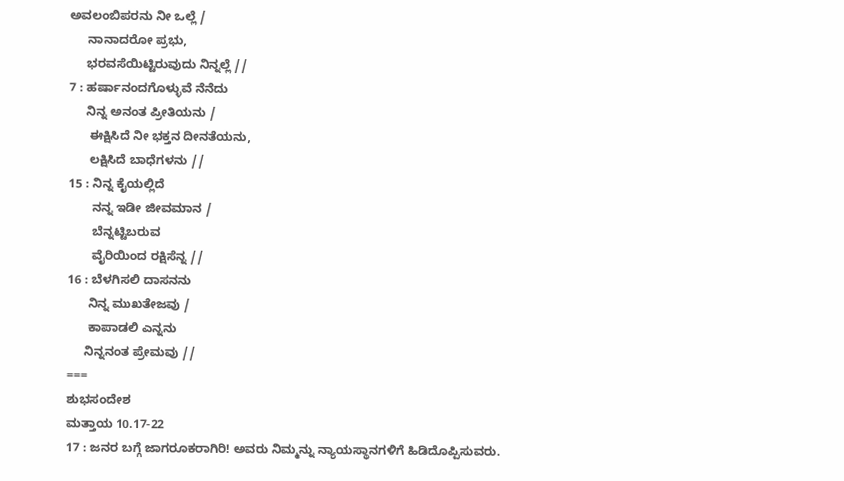ಅವಲಂಬಿಪರನು ನೀ ಒಲ್ಲೆ /
     ನಾನಾದರೋ ಪ್ರಭು,
     ಭರವಸೆಯಿಟ್ಟಿರುವುದು ನಿನ್ನಲ್ಲೆ //
7 : ಹರ್ಷಾನಂದಗೊಳ್ಳುವೆ ನೆನೆದು
     ನಿನ್ನ ಅನಂತ ಪ್ರೀತಿಯನು /
      ಈಕ್ಷಿಸಿದೆ ನೀ ಭಕ್ತನ ದೀನತೆಯನು,
      ಲಕ್ಷಿಸಿದೆ ಬಾಧೆಗಳನು //
15 : ನಿನ್ನ ಕೈಯಲ್ಲಿದೆ
       ನನ್ನ ಇಡೀ ಜೀವಮಾನ /
       ಬೆನ್ನಟ್ಟಿಬರುವ
       ವೈರಿಯಿಂದ ರಕ್ಷಿಸೆನ್ನ //
16 : ಬೆಳಗಿಸಲಿ ದಾಸನನು
      ನಿನ್ನ ಮುಖತೇಜವು /
      ಕಾಪಾಡಲಿ ಎನ್ನನು
     ನಿನ್ನನಂತ ಪ್ರೇಮವು //
===
ಶುಭಸಂದೇಶ
ಮತ್ತಾಯ 10.17-22
17 : ಜನರ ಬಗ್ಗೆ ಜಾಗರೂಕರಾಗಿರಿ! ಅವರು ನಿಮ್ಮನ್ನು ನ್ಯಾಯಸ್ಥಾನಗಳಿಗೆ ಹಿಡಿದೊಪ್ಪಿಸುವರು.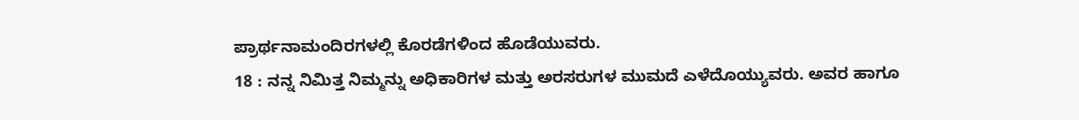ಪ್ರಾರ್ಥನಾಮಂದಿರಗಳಲ್ಲಿ ಕೊರಡೆಗಳಿಂದ ಹೊಡೆಯುವರು.
18 : ನನ್ನ ನಿಮಿತ್ತ ನಿಮ್ಮನ್ನು ಅಧಿಕಾರಿಗಳ ಮತ್ತು ಅರಸರುಗಳ ಮುಮದೆ ಎಳೆದೊಯ್ಯುವರು. ಅವರ ಹಾಗೂ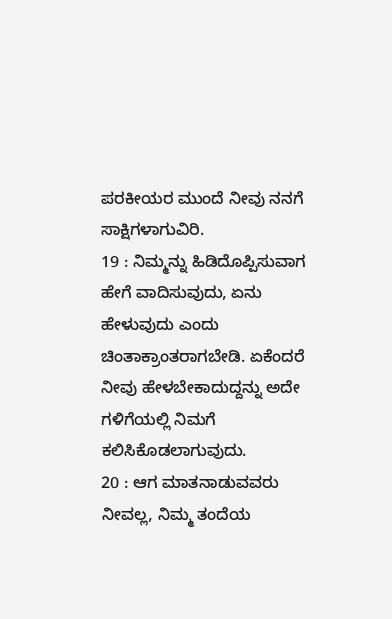ಪರಕೀಯರ ಮುಂದೆ ನೀವು ನನಗೆ ಸಾಕ್ಷಿಗಳಾಗುವಿರಿ.
19 : ನಿಮ್ಮನ್ನು ಹಿಡಿದೊಪ್ಪಿಸುವಾಗ ಹೇಗೆ ವಾದಿಸುವುದು, ಏನು ಹೇಳುವುದು ಎಂದು ಚಿಂತಾಕ್ರಾಂತರಾಗಬೇಡಿ. ಏಕೆಂದರೆ ನೀವು ಹೇಳಬೇಕಾದುದ್ದನ್ನು ಅದೇ ಗಳಿಗೆಯಲ್ಲಿ ನಿಮಗೆ ಕಲಿಸಿಕೊಡಲಾಗುವುದು.
20 : ಆಗ ಮಾತನಾಡುವವರು ನೀವಲ್ಲ, ನಿಮ್ಮ ತಂದೆಯ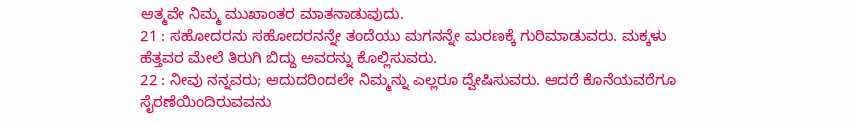ಆತ್ಮವೇ ನಿಮ್ಮ ಮುಖಾಂತರ ಮಾತನಾಡುವುದು.
21 : ಸಹೋದರನು ಸಹೋದರನನ್ನೇ ತಂದೆಯು ಮಗನನ್ನೇ ಮರಣಕ್ಕೆ ಗುರಿಮಾಡುವರು. ಮಕ್ಕಳು ಹೆತ್ತವರ ಮೇಲೆ ತಿರುಗಿ ಬಿದ್ದು ಅವರನ್ನು ಕೊಲ್ಲಿಸುವರು.
22 : ನೀವು ನನ್ನವರು; ಆದುದರಿಂದಲೇ ನಿಮ್ಮನ್ನು ಎಲ್ಲರೂ ದ್ವೇಷಿಸುವರು. ಆದರೆ ಕೊನೆಯವರೆಗೂ ಸೈರಣೆಯಿಂದಿರುವವನು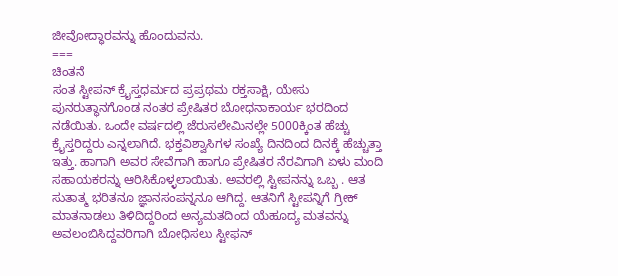ಜೀವೋದ್ಧಾರವನ್ನು ಹೊಂದುವನು.
===
ಚಿಂತನೆ
ಸಂತ ಸ್ಟೀಪನ್ ಕ್ರೈಸ್ತಧರ್ಮದ ಪ್ರಪ್ರಥಮ ರಕ್ತಸಾಕ್ಷಿ, ಯೇಸು ಪುನರುತ್ಥಾನಗೊಂಡ ನಂತರ ಪ್ರೇಷಿತರ ಬೋಧನಾಕಾರ್ಯ ಭರದಿಂದ ನಡೆಯಿತು. ಒಂದೇ ವರ್ಷದಲ್ಲಿ ಜೆರುಸಲೇಮಿನಲ್ಲೇ 5000ಕ್ಕಿಂತ ಹೆಚ್ಚು ಕ್ರೈಸ್ತರಿದ್ದರು ಎನ್ನಲಾಗಿದೆ. ಭಕ್ತವಿಶ್ವಾಸಿಗಳ ಸಂಖ್ಯೆ ದಿನದಿಂದ ದಿನಕ್ಕೆ ಹೆಚ್ಚುತ್ತಾ ಇತ್ತು. ಹಾಗಾಗಿ ಅವರ ಸೇವೆಗಾಗಿ ಹಾಗೂ ಪ್ರೇಷಿತರ ನೆರವಿಗಾಗಿ ಏಳು ಮಂದಿ ಸಹಾಯಕರನ್ನು ಆರಿಸಿಕೊಳ್ಳಲಾಯಿತು. ಅವರಲ್ಲಿ ಸ್ಟೀಪನನ್ನು ಒಬ್ಬ . ಆತ ಸುತಾತ್ಮ ಭರಿತನೂ ಜ್ಞಾನಸಂಪನ್ನನೂ ಆಗಿದ್ದ. ಆತನಿಗೆ ಸ್ಟೀಪನ್ನಿಗೆ ಗ್ರೀಕ್ ಮಾತನಾಡಲು ತಿಳಿದಿದ್ದರಿಂದ ಅನ್ಯಮತದಿಂದ ಯೆಹೂದ್ಯ ಮತವನ್ನು ಅವಲಂಬಿಸಿದ್ದವರಿಗಾಗಿ ಬೋಧಿಸಲು ಸ್ಟೀಫನ್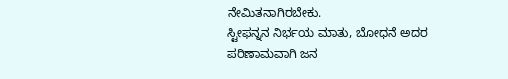ನೇಮಿತನಾಗಿರಬೇಕು.
ಸ್ಟೀಫನ್ನನ ನಿರ್ಭಯ ಮಾತು, ಬೋಧನೆ ಅದರ ಪರಿಣಾಮವಾಗಿ ಜನ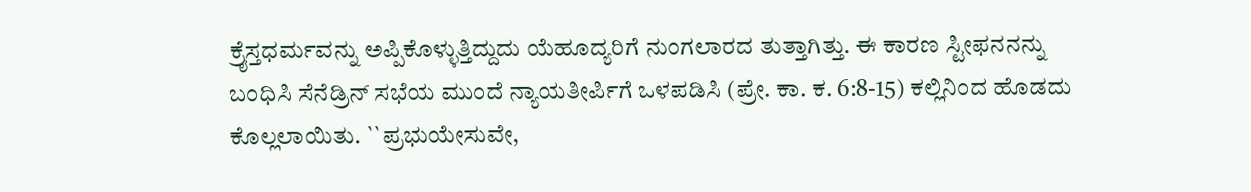ಕ್ರೈಸ್ತಧರ್ಮವನ್ನು ಅಪ್ಪಿಕೊಳ್ಳುತ್ತಿದ್ದುದು ಯೆಹೂದ್ಯರಿಗೆ ನುಂಗಲಾರದ ತುತ್ತಾಗಿತ್ತು. ಈ ಕಾರಣ ಸ್ಟೀಫನನನ್ನು ಬಂಧಿಸಿ ಸೆನೆಡ್ರಿನ್ ಸಭೆಯ ಮುಂದೆ ನ್ಯಾಯತೀರ್ಪಿಗೆ ಒಳಪಡಿಸಿ (ಪ್ರೇ. ಕಾ. ಕ. 6:8-15) ಕಲ್ಲಿನಿಂದ ಹೊಡದು ಕೊಲ್ಲಲಾಯಿತು. ``ಪ್ರಭುಯೇಸುವೇ,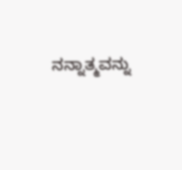ನನ್ನಾತ್ಮವನ್ನು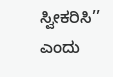ಸ್ವೀಕರಿಸಿ’’ ಎಂದು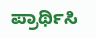ಪ್ರಾರ್ಥಿಸಿ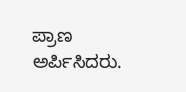ಪ್ರಾಣ ಅರ್ಪಿಸಿದರು.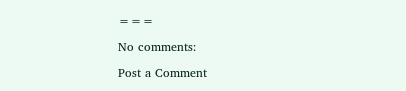===

No comments:

Post a Comment